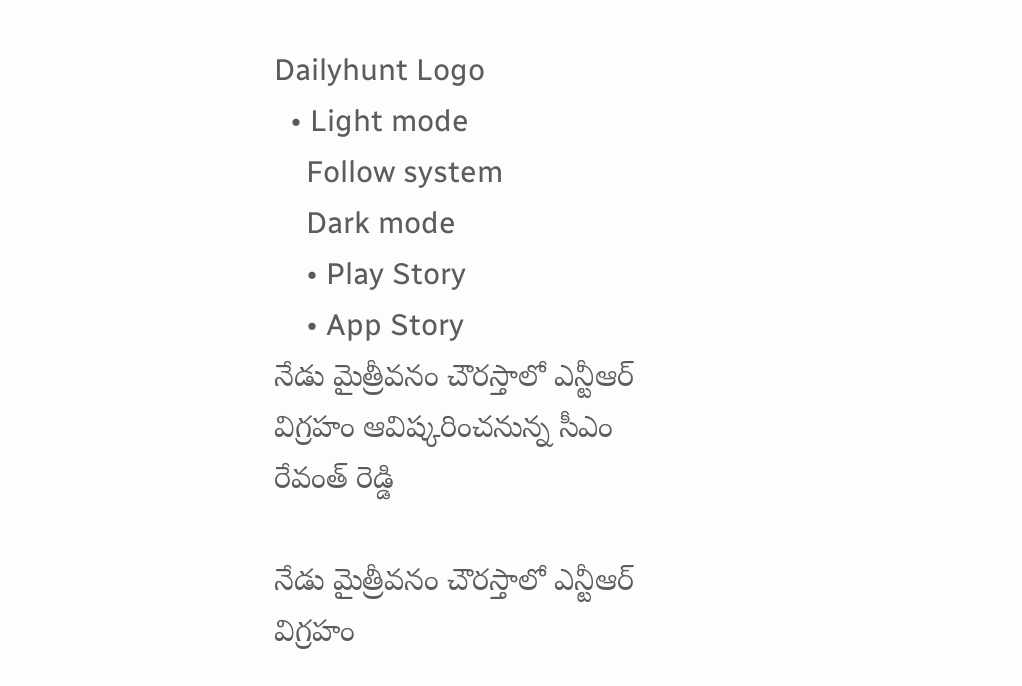Dailyhunt Logo
  • Light mode
    Follow system
    Dark mode
    • Play Story
    • App Story
నేడు మైత్రీవనం చౌరస్తాలో ఎన్టీఆర్ విగ్రహం ఆవిష్కరించనున్న సీఎం రేవంత్ రెడ్డి

నేడు మైత్రీవనం చౌరస్తాలో ఎన్టీఆర్ విగ్రహం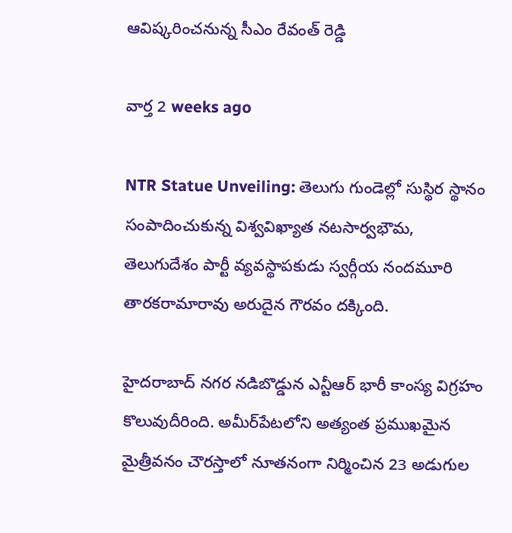ఆవిష్కరించనున్న సీఎం రేవంత్ రెడ్డి

వార్త 2 weeks ago

NTR Statue Unveiling: తెలుగు గుండెల్లో సుస్థిర స్థానం సంపాదించుకున్న విశ్వవిఖ్యాత నటసార్వభౌమ, తెలుగుదేశం పార్టీ వ్యవస్థాపకుడు స్వర్గీయ నందమూరి తారకరామారావు అరుదైన గౌరవం దక్కింది.

హైదరాబాద్ నగర నడిబొడ్డున ఎన్టీఆర్ భారీ కాంస్య విగ్రహం కొలువుదీరింది. అమీర్‌పేటలోని అత్యంత ప్రముఖమైన మైత్రీవనం చౌరస్తాలో నూతనంగా నిర్మించిన 23 అడుగుల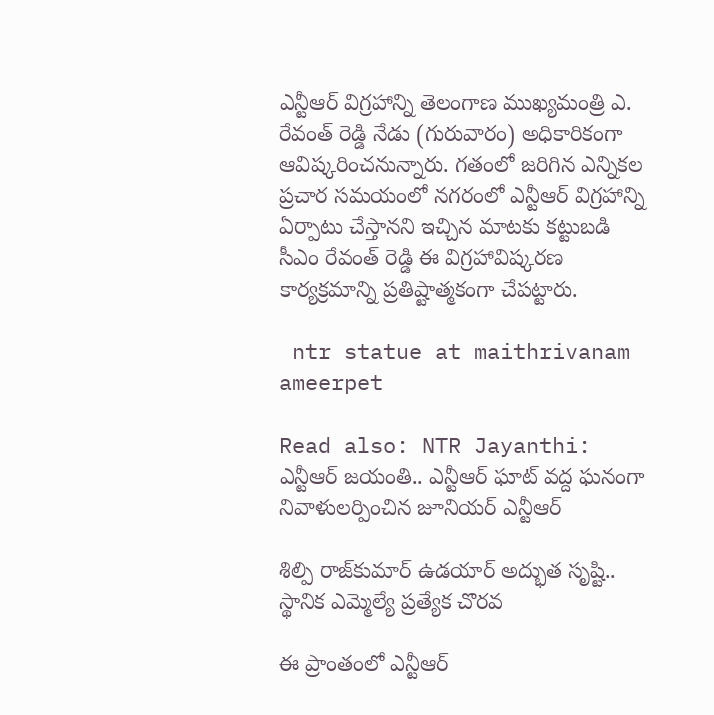ఎన్టీఆర్ విగ్రహాన్ని తెలంగాణ ముఖ్యమంత్రి ఎ. రేవంత్ రెడ్డి నేడు (గురువారం) అధికారికంగా ఆవిష్కరించనున్నారు. గతంలో జరిగిన ఎన్నికల ప్రచార సమయంలో నగరంలో ఎన్టీఆర్ విగ్రహాన్ని ఏర్పాటు చేస్తానని ఇచ్చిన మాటకు కట్టుబడి సీఎం రేవంత్ రెడ్డి ఈ విగ్రహావిష్కరణ కార్యక్రమాన్ని ప్రతిష్టాత్మకంగా చేపట్టారు.

 ntr statue at maithrivanam ameerpet

Read also: NTR Jayanthi: ఎన్టీఆర్ జయంతి.. ఎన్టీఆర్ ఘాట్ వద్ద ఘనంగా నివాళులర్పించిన జూనియర్ ఎన్టీఆర్

శిల్పి రాజ్‌కుమార్ ఉడయార్ అద్భుత సృష్టి.. స్థానిక ఎమ్మెల్యే ప్రత్యేక చొరవ

ఈ ప్రాంతంలో ఎన్టీఆర్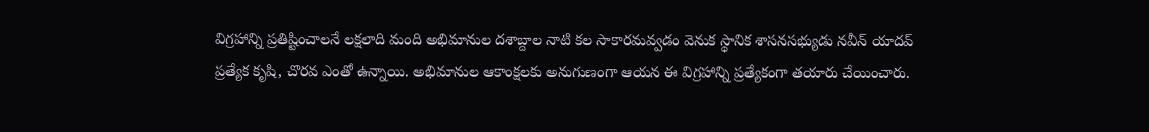విగ్రహాన్ని ప్రతిష్టించాలనే లక్షలాది మంది అభిమానుల దశాబ్దాల నాటి కల సాకారమవ్వడం వెనుక స్థానిక శాసనసభ్యుడు నవీన్ యాదవ్ ప్రత్యేక కృషి, చొరవ ఎంతో ఉన్నాయి. అభిమానుల ఆకాంక్షలకు అనుగుణంగా ఆయన ఈ విగ్రహాన్ని ప్రత్యేకంగా తయారు చేయించారు.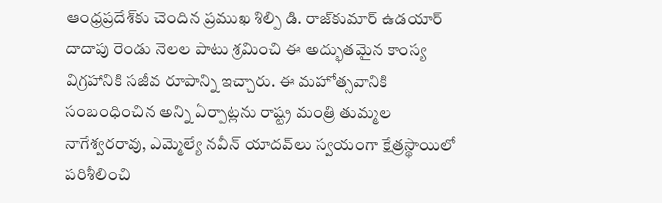ఆంధ్రప్రదేశ్‌కు చెందిన ప్రముఖ శిల్పి డి. రాజ్‌కుమార్ ఉడయార్ దాదాపు రెండు నెలల పాటు శ్రమించి ఈ అద్భుతమైన కాంస్య విగ్రహానికి సజీవ రూపాన్ని ఇచ్చారు. ఈ మహోత్సవానికి సంబంధించిన అన్ని ఏర్పాట్లను రాష్ట్ర మంత్రి తుమ్మల నాగేశ్వరరావు, ఎమ్మెల్యే నవీన్ యాదవ్‌లు స్వయంగా క్షేత్రస్థాయిలో పరిశీలించి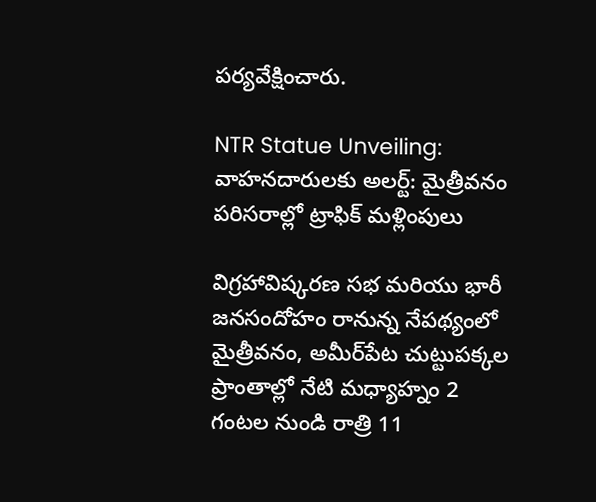పర్యవేక్షించారు.

NTR Statue Unveiling: వాహనదారులకు అలర్ట్: మైత్రీవనం పరిసరాల్లో ట్రాఫిక్ మళ్లింపులు

విగ్రహావిష్కరణ సభ మరియు భారీ జనసందోహం రానున్న నేపథ్యంలో మైత్రీవనం, అమీర్‌పేట చుట్టుపక్కల ప్రాంతాల్లో నేటి మధ్యాహ్నం 2 గంటల నుండి రాత్రి 11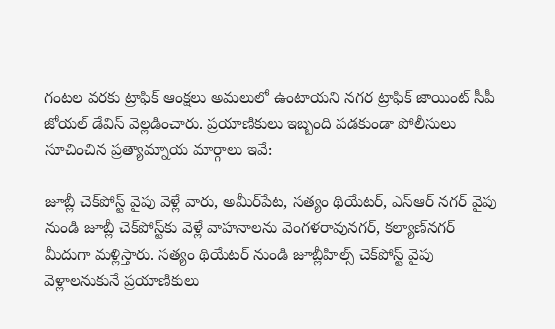గంటల వరకు ట్రాఫిక్ ఆంక్షలు అమలులో ఉంటాయని నగర ట్రాఫిక్ జాయింట్ సీపీ జోయల్ డేవిస్ వెల్లడించారు. ప్రయాణికులు ఇబ్బంది పడకుండా పోలీసులు సూచించిన ప్రత్యామ్నాయ మార్గాలు ఇవే:

జూబ్లీ చెక్‌పోస్ట్ వైపు వెళ్లే వారు, అమీర్‌పేట, సత్యం థియేటర్, ఎస్‌ఆర్ నగర్ వైపు నుండి జూబ్లీ చెక్‌పోస్ట్‌కు వెళ్లే వాహనాలను వెంగళరావునగర్, కల్యాణ్‌నగర్ మీదుగా మళ్లిస్తారు. సత్యం థియేటర్ నుండి జూబ్లీహిల్స్ చెక్‌పోస్ట్‌ వైపు వెళ్లాలనుకునే ప్రయాణికులు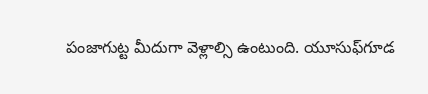పంజాగుట్ట మీదుగా వెళ్లాల్సి ఉంటుంది. యూసుఫ్‌గూడ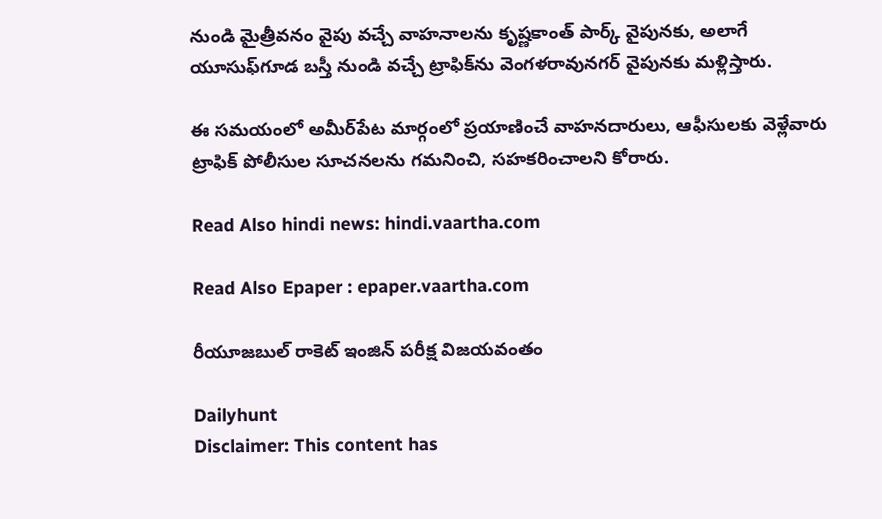నుండి మైత్రీవనం వైపు వచ్చే వాహనాలను కృష్ణకాంత్ పార్క్ వైపునకు, అలాగే యూసుఫ్‌గూడ బస్తీ నుండి వచ్చే ట్రాఫిక్‌ను వెంగళరావునగర్ వైపునకు మళ్లిస్తారు.

ఈ సమయంలో అమీర్‌పేట మార్గంలో ప్రయాణించే వాహనదారులు, ఆఫీసులకు వెళ్లేవారు ట్రాఫిక్ పోలీసుల సూచనలను గమనించి, సహకరించాలని కోరారు.

Read Also hindi news: hindi.vaartha.com

Read Also Epaper : epaper.vaartha.com

రీయూజబుల్ రాకెట్ ఇంజిన్ పరీక్ష విజయవంతం

Dailyhunt
Disclaimer: This content has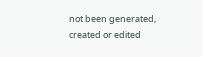not been generated, created or edited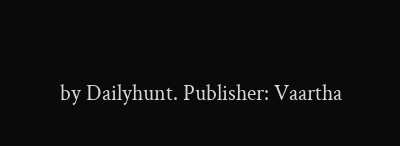by Dailyhunt. Publisher: Vaartha